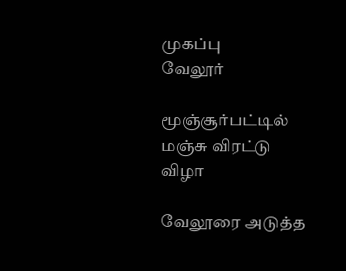முகப்பு
வேலூர்

மூஞ்சூர்பட்டில் மஞ்சு விரட்டு விழா

வேலூரை அடுத்த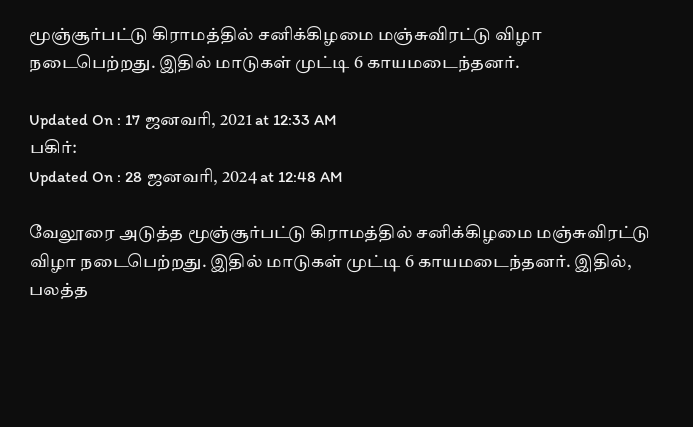மூஞ்சூர்பட்டு கிராமத்தில் சனிக்கிழமை மஞ்சுவிரட்டு விழா நடைபெற்றது. இதில் மாடுகள் முட்டி 6 காயமடைந்தனர்.

Updated On : 17 ஜனவரி, 2021 at 12:33 AM
பகிர்:
Updated On : 28 ஜனவரி, 2024 at 12:48 AM

வேலூரை அடுத்த மூஞ்சூர்பட்டு கிராமத்தில் சனிக்கிழமை மஞ்சுவிரட்டு விழா நடைபெற்றது. இதில் மாடுகள் முட்டி 6 காயமடைந்தனர். இதில், பலத்த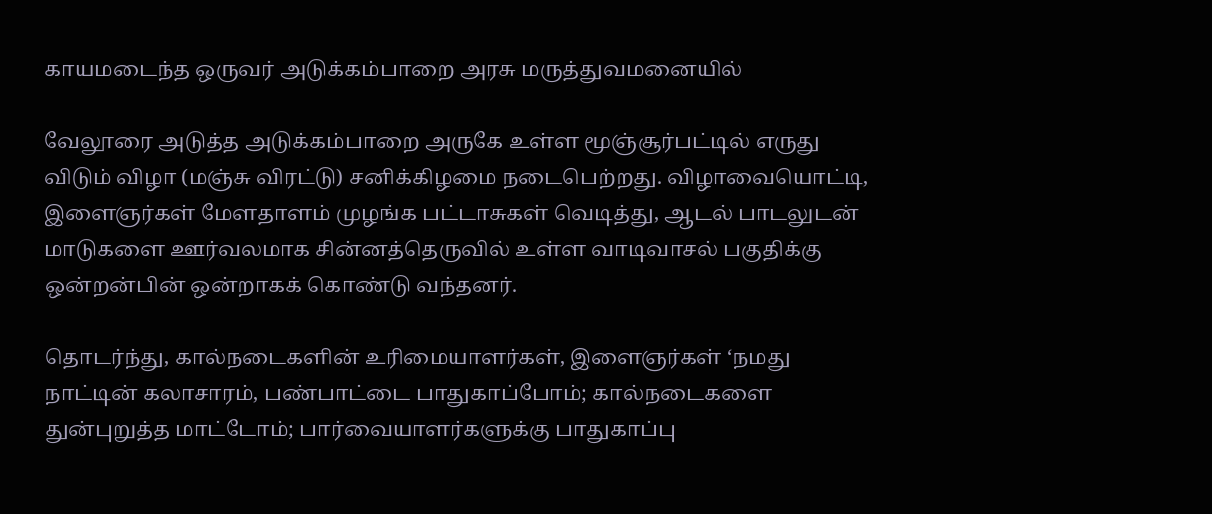காயமடைந்த ஒருவர் அடுக்கம்பாறை அரசு மருத்துவமனையில்

வேலூரை அடுத்த அடுக்கம்பாறை அருகே உள்ள மூஞ்சூர்பட்டில் எருது விடும் விழா (மஞ்சு விரட்டு) சனிக்கிழமை நடைபெற்றது. விழாவையொட்டி, இளைஞர்கள் மேளதாளம் முழங்க பட்டாசுகள் வெடித்து, ஆடல் பாடலுடன் மாடுகளை ஊர்வலமாக சின்னத்தெருவில் உள்ள வாடிவாசல் பகுதிக்கு ஒன்றன்பின் ஒன்றாகக் கொண்டு வந்தனர்.

தொடர்ந்து, கால்நடைகளின் உரிமையாளர்கள், இளைஞர்கள் ‘நமது நாட்டின் கலாசாரம், பண்பாட்டை பாதுகாப்போம்; கால்நடைகளை துன்புறுத்த மாட்டோம்; பார்வையாளர்களுக்கு பாதுகாப்பு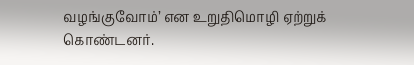வழங்குவோம்’ என உறுதிமொழி ஏற்றுக் கொண்டனர்.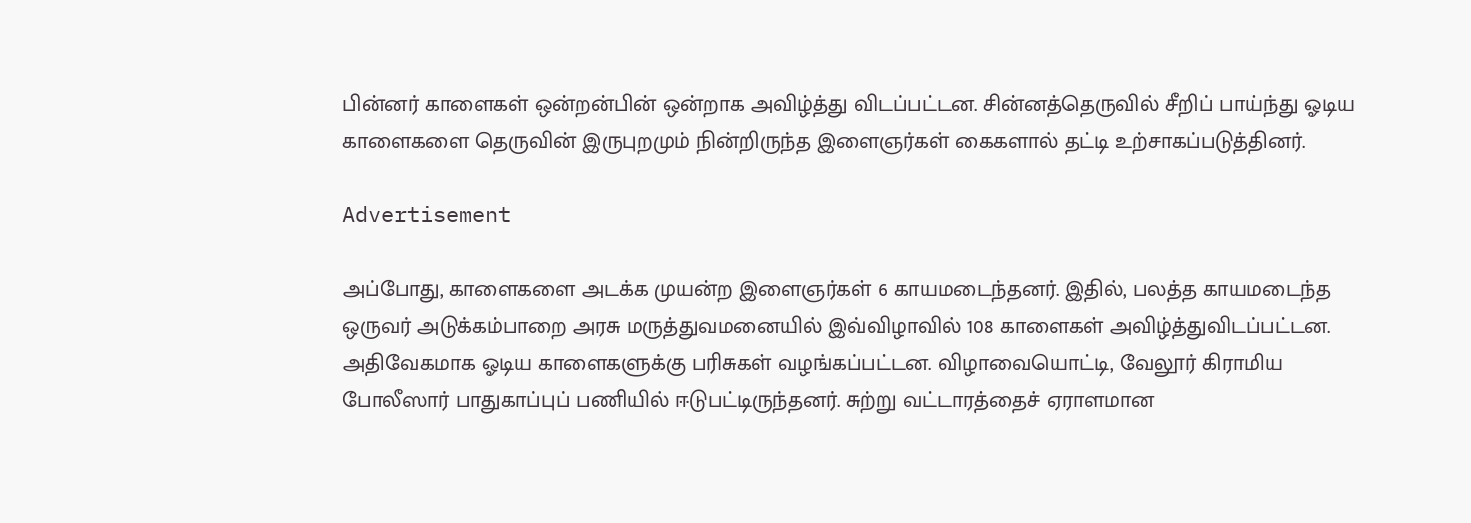பின்னர் காளைகள் ஒன்றன்பின் ஒன்றாக அவிழ்த்து விடப்பட்டன. சின்னத்தெருவில் சீறிப் பாய்ந்து ஓடிய காளைகளை தெருவின் இருபுறமும் நின்றிருந்த இளைஞர்கள் கைகளால் தட்டி உற்சாகப்படுத்தினர்.

Advertisement

அப்போது, காளைகளை அடக்க முயன்ற இளைஞர்கள் 6 காயமடைந்தனர். இதில், பலத்த காயமடைந்த ஒருவர் அடுக்கம்பாறை அரசு மருத்துவமனையில் இவ்விழாவில் 108 காளைகள் அவிழ்த்துவிடப்பட்டன. அதிவேகமாக ஓடிய காளைகளுக்கு பரிசுகள் வழங்கப்பட்டன. விழாவையொட்டி, வேலூர் கிராமிய போலீஸார் பாதுகாப்புப் பணியில் ஈடுபட்டிருந்தனர். சுற்று வட்டாரத்தைச் ஏராளமான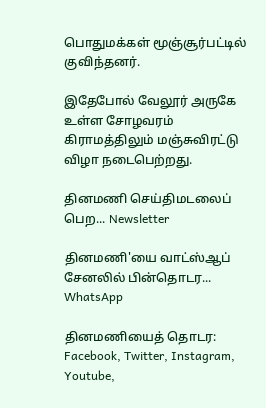பொதுமக்கள் மூஞ்சூர்பட்டில் குவிந்தனர்.

இதேபோல் வேலூர் அருகே உள்ள சோழவரம் கிராமத்திலும் மஞ்சுவிரட்டு விழா நடைபெற்றது.

தினமணி செய்திமடலைப் பெற... Newsletter

தினமணி'யை வாட்ஸ்ஆப் சேனலில் பின்தொடர... WhatsApp

தினமணியைத் தொடர: Facebook, Twitter, Instagram, Youtube,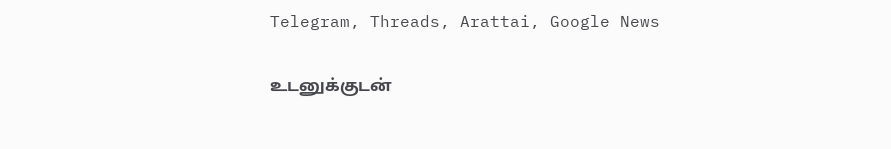Telegram, Threads, Arattai, Google News

உடனுக்குடன்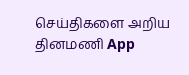செய்திகளை அறிய தினமணி App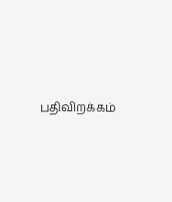பதிவிறக்கம்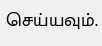செய்யவும்.